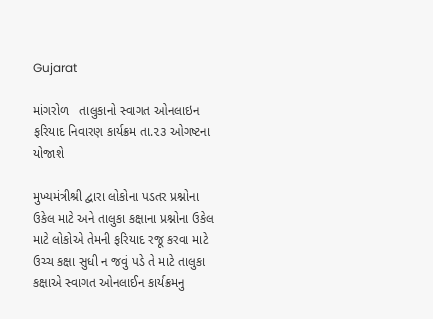Gujarat

માંગરોળ   તાલુકાનો સ્વાગત ઓનલાઇન ફરિયાદ નિવારણ કાર્યક્રમ તા.૨૩ ઓગષ્ટના  યોજાશે

મુખ્યમંત્રીશ્રી દ્વારા લોકોના પડતર પ્રશ્નોના ઉકેલ માટે અને તાલુકા કક્ષાના પ્રશ્નોના ઉકેલ માટે લોકોએ તેમની ફરિયાદ રજૂ કરવા માટે ઉચ્ચ કક્ષા સુધી ન જવું પડે તે માટે તાલુકા કક્ષાએ સ્વાગત ઓનલાઈન કાર્યક્રમનુ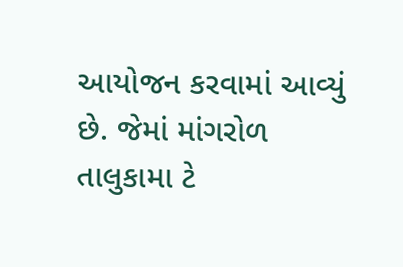આયોજન કરવામાં આવ્યું છે. જેમાં માંગરોળ  તાલુકામા ટે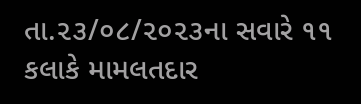તા.૨૩/૦૮/૨૦૨૩ના સવારે ૧૧ કલાકે મામલતદાર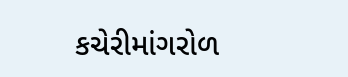કચેરીમાંગરોળ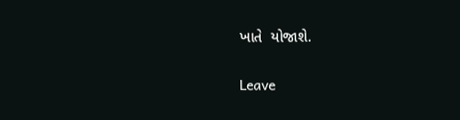ખાતે  યોજાશે.

Leave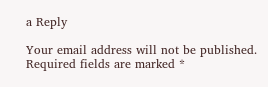a Reply

Your email address will not be published. Required fields are marked *